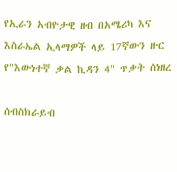የኢራን አብዮታዊ ዘብ በአሜሪካ እና እስራኤል ኢላማዎች ላይ 17ኛውን ዙር የ"እውነተኛ ቃል ኪዳን 4" ጥቃት ሰነዘረ

ሰብስክራይብ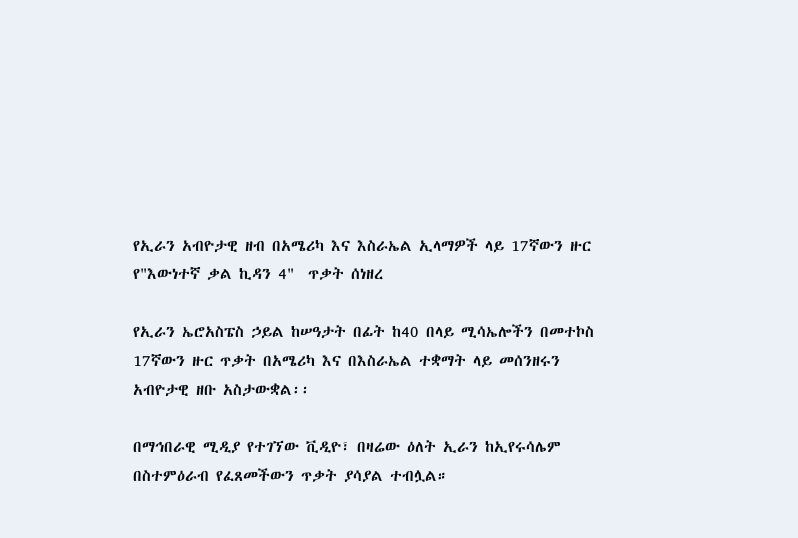የኢራን አብዮታዊ ዘብ በአሜሪካ እና እስራኤል ኢላማዎች ላይ 17ኛውን ዙር የ"እውነተኛ ቃል ኪዳን 4"  ጥቃት ሰነዘረ

የኢራን ኤሮአስፔስ ኃይል ከሠዓታት በፊት ከ40 በላይ ሚሳኤሎችን በመተኮስ 17ኛውን ዙር ጥቃት በአሜሪካ እና በእስራኤል ተቋማት ላይ መሰንዘሩን አብዮታዊ ዘቡ አስታውቋል፡፡

በማኅበራዊ ሚዲያ የተገኘው ቪዲዮ፣ በዛሬው ዕለት ኢራን ከኢየሩሳሌም በስተምዕራብ የፈጸመችውን ጥቃት ያሳያል ተብሏል።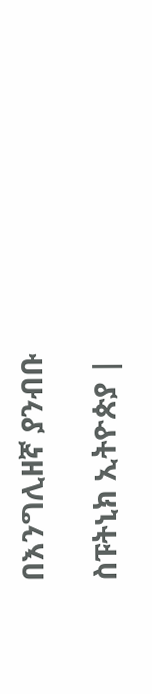በእንግሊዘኛ ያንብቡ

ስፑትኒክ ኢትዮጵያ |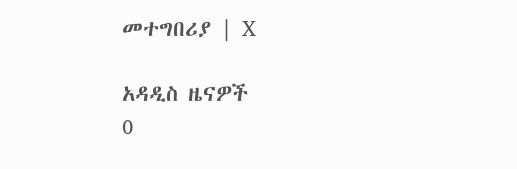መተግበሪያ | X

አዳዲስ ዜናዎች
0